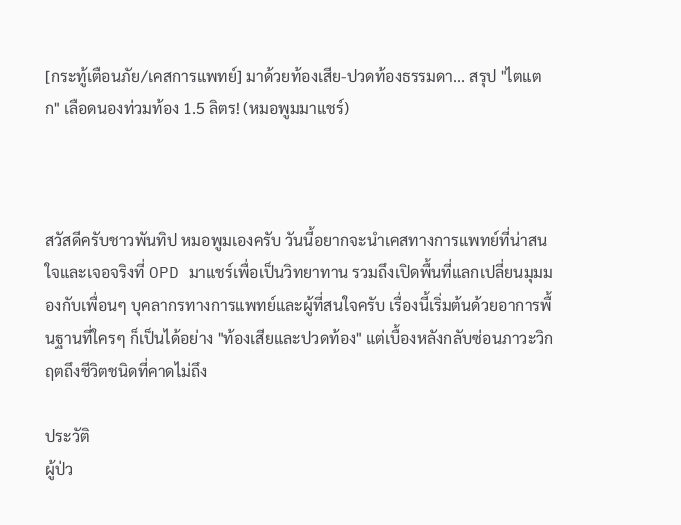[กระทู้เตือนภัย/เคสการแพทย์] มาด้วยท้องเสีย-ปวดท้องธรรมดา... สรุป "ไตแตก" เลือดนองท่วมท้อง 1.5 ลิตร! (หมอพูมมาแชร์)



สวัสดีครับชาวพันทิป หมอพูมเองครับ วันนี้อยากจะนำเคสทางการแพทย์ที่น่าสนใจและเจอจริงที่ OPD มาแชร์เพื่อเป็นวิทยาทาน รวมถึงเปิดพื้นที่แลกเปลี่ยนมุมมองกับเพื่อนๆ บุคลากรทางการแพทย์และผู้ที่สนใจครับ เรื่องนี้เริ่มต้นด้วยอาการพื้นฐานที่ใครๆ ก็เป็นได้อย่าง "ท้องเสียและปวดท้อง" แต่เบื้องหลังกลับซ่อนภาวะวิกฤตถึงชีวิตชนิดที่คาดไม่ถึง

ประวัติ
ผู้ป่ว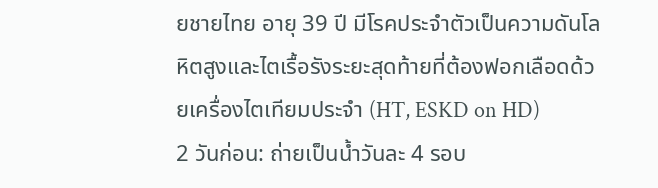ยชายไทย อายุ 39 ปี มีโรคประจำตัวเป็นความดันโลหิตสูงและไตเรื้อรังระยะสุดท้ายที่ต้องฟอกเลือดด้วยเครื่องไตเทียมประจำ (HT, ESKD on HD)
2 วันก่อน: ถ่ายเป็นน้ำวันละ 4 รอบ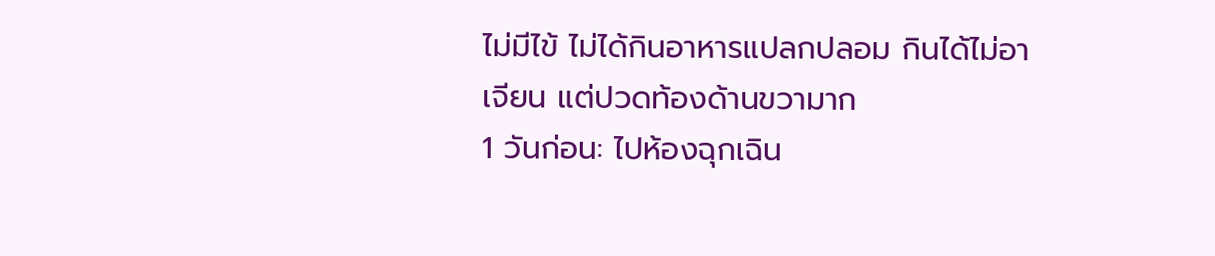ไม่มีไข้ ไม่ได้กินอาหารแปลกปลอม กินได้ไม่อาเจียน แต่ปวดท้องด้านขวามาก
1 วันก่อน: ไปห้องฉุกเฉิน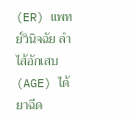(ER) แพทย์วินิจฉัย ลำไส้อักเสบ (AGE) ได้ยาฉีด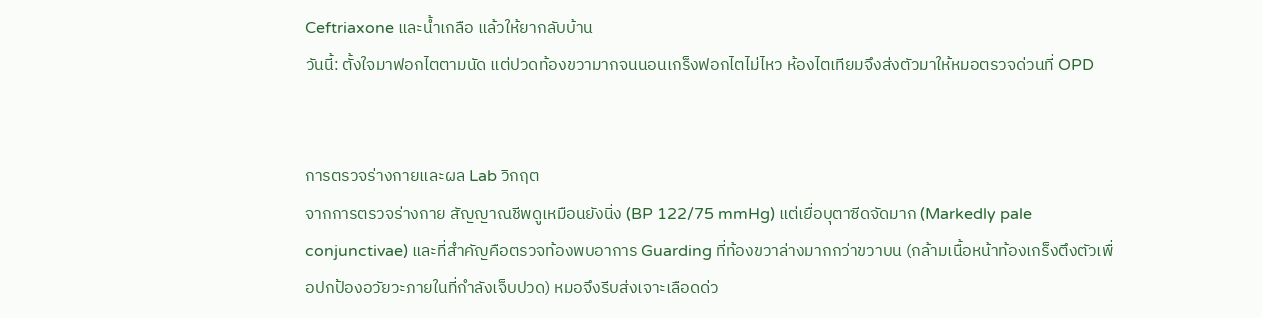Ceftriaxone และน้ำเกลือ แล้วให้ยากลับบ้าน
วันนี้: ตั้งใจมาฟอกไตตามนัด แต่ปวดท้องขวามากจนนอนเกร็งฟอกไตไม่ไหว ห้องไตเทียมจึงส่งตัวมาให้หมอตรวจด่วนที่ OPD


การตรวจร่างกายและผล Lab วิกฤต
จากการตรวจร่างกาย สัญญาณชีพดูเหมือนยังนิ่ง (BP 122/75 mmHg) แต่เยื่อบุตาซีดจัดมาก (Markedly pale conjunctivae) และที่สำคัญคือตรวจท้องพบอาการ Guarding ที่ท้องขวาล่างมากกว่าขวาบน (กล้ามเนื้อหน้าท้องเกร็งตึงตัวเพื่อปกป้องอวัยวะภายในที่กำลังเจ็บปวด) หมอจึงรีบส่งเจาะเลือดด่ว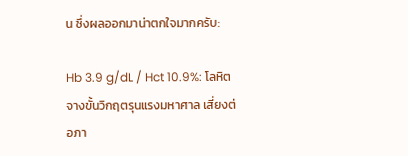น ซึ่งผลออกมาน่าตกใจมากครับ:

Hb 3.9 g/dL / Hct 10.9%: โลหิตจางขั้นวิกฤตรุนแรงมหาศาล เสี่ยงต่อภา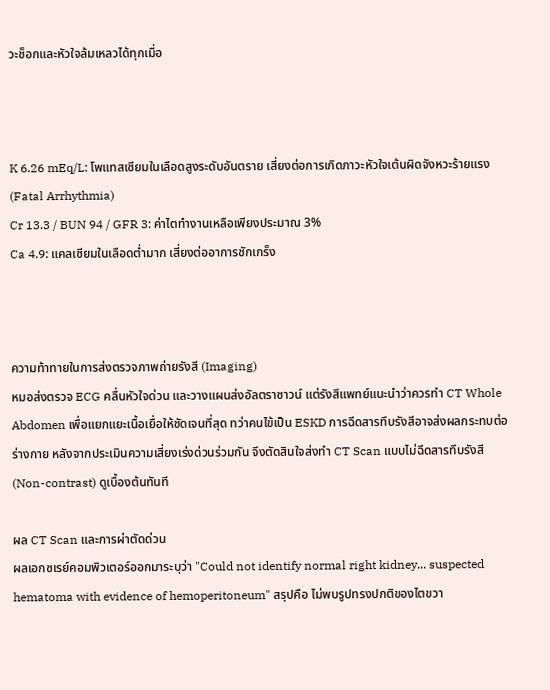วะช็อกและหัวใจล้มเหลวได้ทุกเมื่อ



K 6.26 mEq/L: โพแทสเซียมในเลือดสูงระดับอันตราย เสี่ยงต่อการเกิดภาวะหัวใจเต้นผิดจังหวะร้ายแรง (Fatal Arrhythmia)
Cr 13.3 / BUN 94 / GFR 3: ค่าไตทำงานเหลือเพียงประมาณ 3%
Ca 4.9: แคลเซียมในเลือดต่ำมาก เสี่ยงต่ออาการชักเกร็ง



ความท้าทายในการส่งตรวจภาพถ่ายรังสี (Imaging)
หมอส่งตรวจ ECG คลื่นหัวใจด่วน และวางแผนส่งอัลตราซาวน์ แต่รังสีแพทย์แนะนำว่าควรทำ CT Whole Abdomen เพื่อแยกแยะเนื้อเยื่อให้ชัดเจนที่สุด ทว่าคนไข้เป็น ESKD การฉีดสารทึบรังสีอาจส่งผลกระทบต่อร่างกาย หลังจากประเมินความเสี่ยงเร่งด่วนร่วมกัน จึงตัดสินใจส่งทำ CT Scan แบบไม่ฉีดสารทึบรังสี (Non-contrast) ดูเบื้องต้นทันที

ผล CT Scan และการผ่าตัดด่วน
ผลเอกซเรย์คอมพิวเตอร์ออกมาระบุว่า "Could not identify normal right kidney... suspected hematoma with evidence of hemoperitoneum" สรุปคือ ไม่พบรูปทรงปกติของไตขวา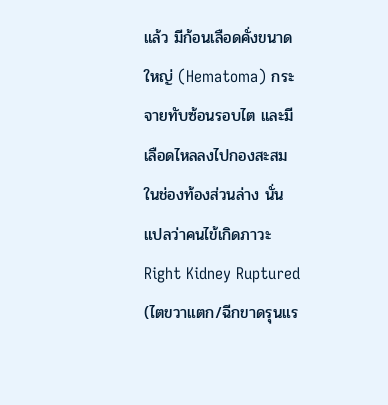แล้ว มีก้อนเลือดคั่งขนาดใหญ่ (Hematoma) กระจายทับซ้อนรอบไต และมีเลือดไหลลงไปกองสะสมในช่องท้องส่วนล่าง นั่นแปลว่าคนไข้เกิดภาวะ Right Kidney Ruptured (ไตขวาแตก/ฉีกขาดรุนแร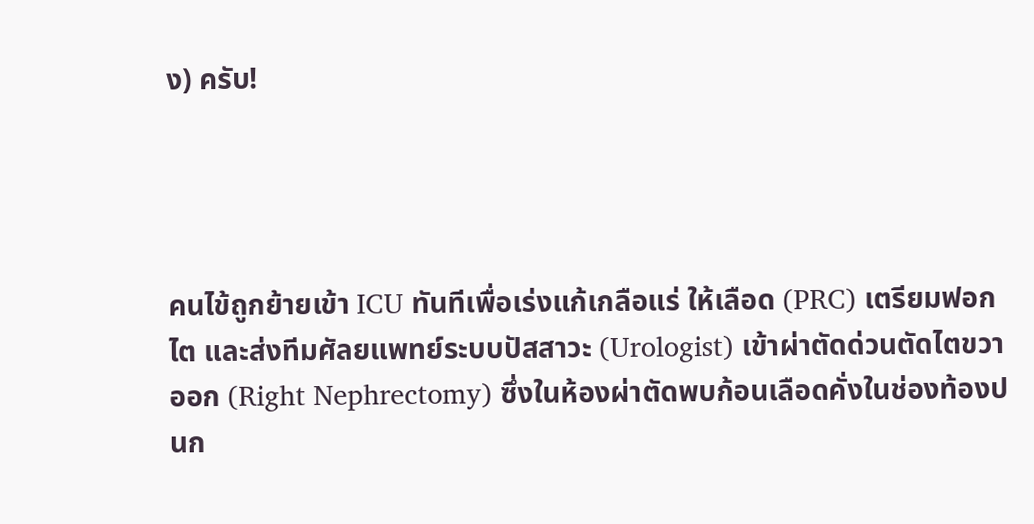ง) ครับ!




คนไข้ถูกย้ายเข้า ICU ทันทีเพื่อเร่งแก้เกลือแร่ ให้เลือด (PRC) เตรียมฟอกไต และส่งทีมศัลยแพทย์ระบบปัสสาวะ (Urologist) เข้าผ่าตัดด่วนตัดไตขวาออก (Right Nephrectomy) ซึ่งในห้องผ่าตัดพบก้อนเลือดคั่งในช่องท้องปนก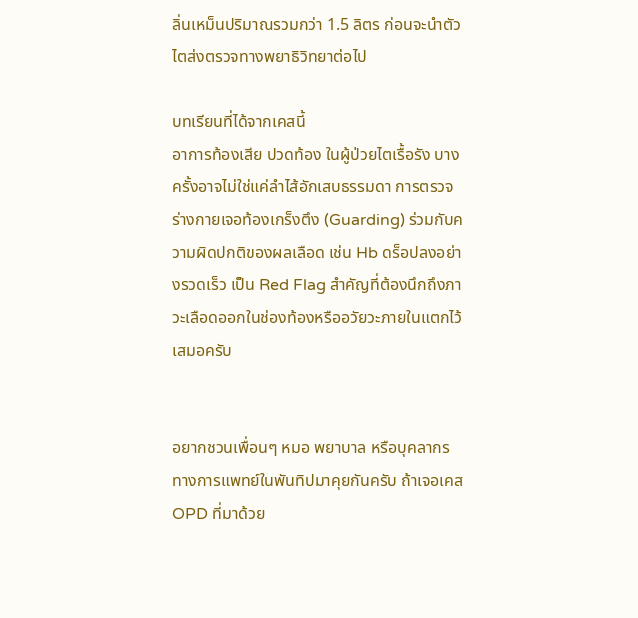ลิ่นเหม็นปริมาณรวมกว่า 1.5 ลิตร ก่อนจะนำตัวไตส่งตรวจทางพยาธิวิทยาต่อไป

บทเรียนที่ได้จากเคสนี้
อาการท้องเสีย ปวดท้อง ในผู้ป่วยไตเรื้อรัง บางครั้งอาจไม่ใช่แค่ลำไส้อักเสบธรรมดา การตรวจร่างกายเจอท้องเกร็งตึง (Guarding) ร่วมกับความผิดปกติของผลเลือด เช่น Hb ดร็อปลงอย่างรวดเร็ว เป็น Red Flag สำคัญที่ต้องนึกถึงภาวะเลือดออกในช่องท้องหรืออวัยวะภายในแตกไว้เสมอครับ


อยากชวนเพื่อนๆ หมอ พยาบาล หรือบุคลากรทางการแพทย์ในพันทิปมาคุยกันครับ ถ้าเจอเคส OPD ที่มาด้วย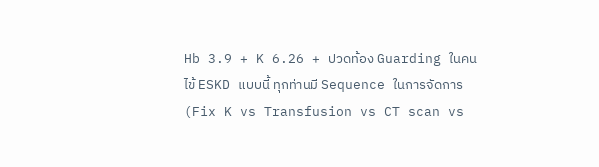Hb 3.9 + K 6.26 + ปวดท้อง Guarding ในคนไข้ ESKD แบบนี้ ทุกท่านมี Sequence ในการจัดการ (Fix K vs Transfusion vs CT scan vs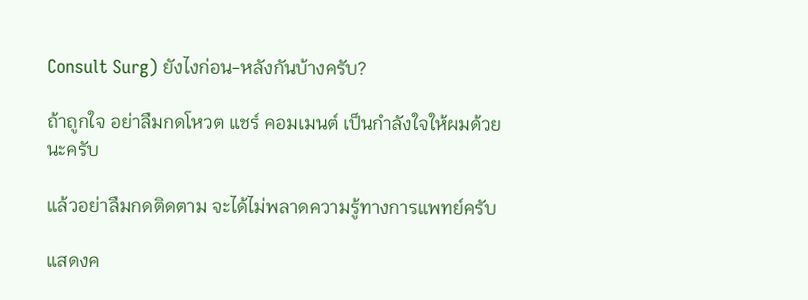Consult Surg) ยังไงก่อน-หลังกันบ้างครับ?

ถ้าถูกใจ อย่าลืมกดโหวต แชร์ คอมเมนต์ เป็นกำลังใจให้ผมด้วยนะครับ

แล้วอย่าลืมกดติดตาม จะได้ไม่พลาดความรู้ทางการแพทย์ครับ

แสดงค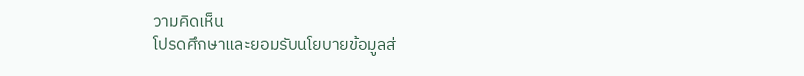วามคิดเห็น
โปรดศึกษาและยอมรับนโยบายข้อมูลส่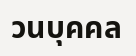วนบุคคล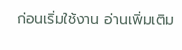ก่อนเริ่มใช้งาน อ่านเพิ่มเติม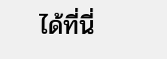ได้ที่นี่